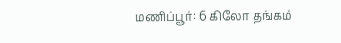மணிப்பூர்: 6 கிலோ தங்கம்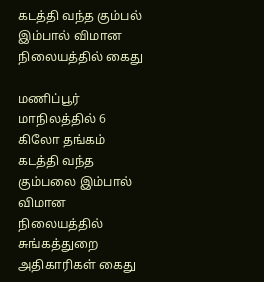கடத்தி வந்த கும்பல் இம்பால் விமான நிலையத்தில் கைது

மணிப்பூர் மாநிலத்தில் 6 கிலோ தங்கம் கடத்தி வந்த கும்பலை இம்பால் விமான நிலையத்தில் சுங்கத்துறை அதிகாரிகள் கைது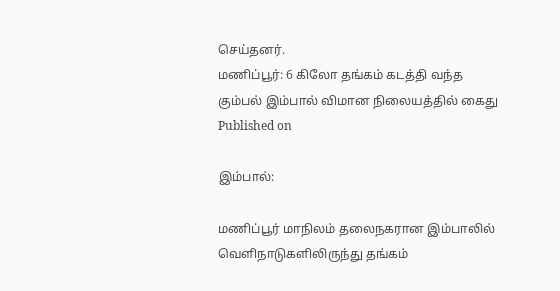செய்தனர்.
மணிப்பூர்: 6 கிலோ தங்கம் கடத்தி வந்த கும்பல் இம்பால் விமான நிலையத்தில் கைது
Published on

இம்பால்:

மணிப்பூர் மாநிலம் தலைநகரான இம்பாலில் வெளிநாடுகளிலிருந்து தங்கம்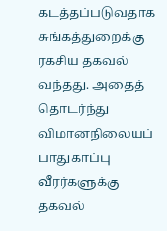கடத்தப்படுவதாக சுங்கத்துறைக்கு ரகசிய தகவல் வந்தது. அதைத் தொடர்ந்து விமானநிலையப் பாதுகாப்பு வீரர்களுக்கு தகவல்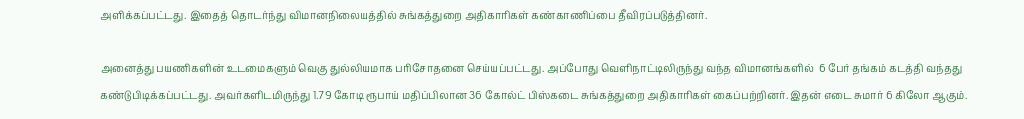அளிக்கப்பட்டது. இதைத் தொடர்ந்து விமானநிலையத்தில் சுங்கத்துறை அதிகாரிகள் கண்காணிப்பை தீவிரப்படுத்தினர்.

அனைத்து பயணிகளின் உடமைகளும் வெகு துல்லியமாக பரிசோதனை செய்யப்பட்டது. அப்போது வெளிநாட்டிலிருந்து வந்த விமானங்களில்  6 பேர் தங்கம் கடத்தி வந்தது கண்டுபிடிக்கப்பட்டது. அவர்களிடமிருந்து 1.79 கோடி ரூபாய் மதிப்பிலான 36 கோல்ட் பிஸ்கடை சுங்கத்துறை அதிகாரிகள் கைப்பற்றினர். இதன் எடை சுமார் 6 கிலோ ஆகும்.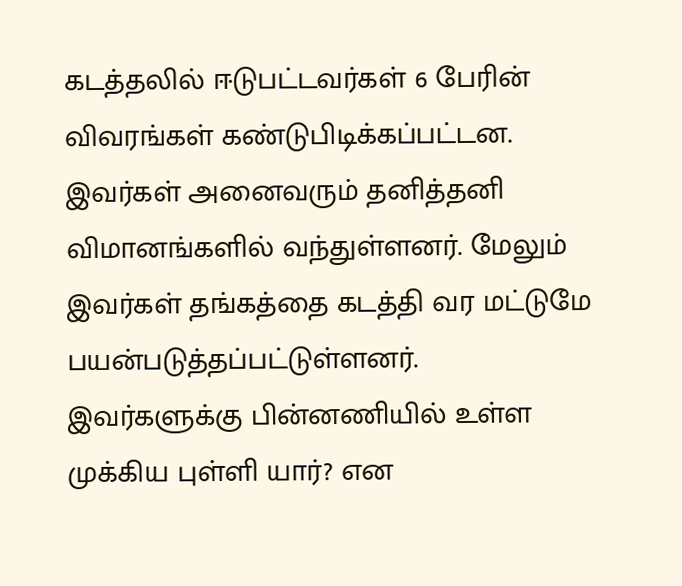கடத்தலில் ஈடுபட்டவர்கள் 6 பேரின் விவரங்கள் கண்டுபிடிக்கப்பட்டன. இவர்கள் அனைவரும் தனித்தனி விமானங்களில் வந்துள்ளனர். மேலும் இவர்கள் தங்கத்தை கடத்தி வர மட்டுமே பயன்படுத்தப்பட்டுள்ளனர். இவர்களுக்கு பின்னணியில் உள்ள முக்கிய புள்ளி யார்? என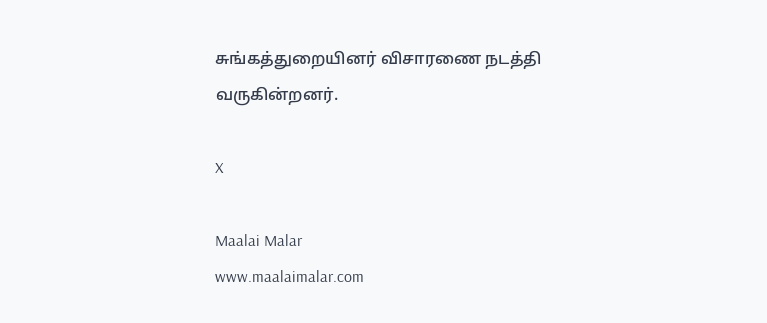சுங்கத்துறையினர் விசாரணை நடத்தி வருகின்றனர்.

X

Maalai Malar
www.maalaimalar.com